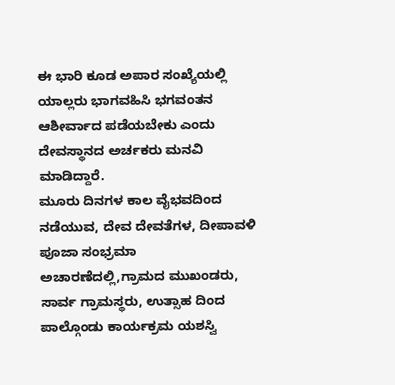ಈ ಭಾರಿ ಕೂಡ ಅಪಾರ ಸಂಖ್ಯೆಯಲ್ಲಿ ಯಾಲ್ಲರು ಭಾಗವಹಿಸಿ ಭಗವಂತನ ಆಶೀರ್ವಾದ ಪಡೆಯಬೇಕು ಎಂದು ದೇವಸ್ಥಾನದ ಅರ್ಚಕರು ಮನವಿ ಮಾಡಿದ್ದಾರೆ.
ಮೂರು ದಿನಗಳ ಕಾಲ ವೈಭವದಿಂದ ನಡೆಯುವ, ದೇವ ದೇವತೆಗಳ, ದೀಪಾವಳಿ ಪೂಜಾ ಸಂಭ್ರಮಾ ಅಚಾರಣೆದಲ್ಲಿ,ಗ್ರಾಮದ ಮುಖಂಡರು, ಸಾರ್ವ ಗ್ರಾಮಸ್ಥರು, ಉತ್ಸಾಹ ದಿಂದ ಪಾಲ್ಗೊಂಡು ಕಾರ್ಯಕ್ರಮ ಯಶಸ್ವಿ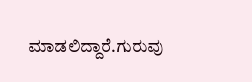ಮಾಡಲಿದ್ದಾರೆ.ಗುರುವು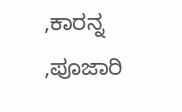,ಕಾರನ್ನ ,ಪೂಜಾರಿ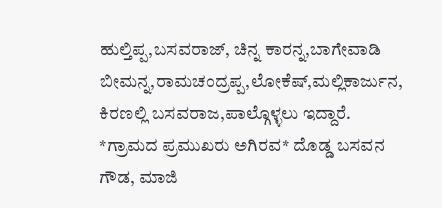ಹುಲ್ತಿಪ್ಪ,ಬಸವರಾಜ್, ಚಿನ್ನ ಕಾರನ್ನ,ಬಾಗೇವಾಡಿ ಬೀಮನ್ನ,ರಾಮಚಂದ್ರಪ್ಪ,ಲೋಕೆಷ್,ಮಲ್ಲಿಕಾರ್ಜುನ, ಕಿರಣಲ್ಲಿ ಬಸವರಾಜ,ಪಾಲ್ಗೊಳ್ಳಲು ಇದ್ದಾರೆ.
*ಗ್ರಾಮದ ಪ್ರಮುಖರು ಅಗಿರವ* ದೊಡ್ಡ ಬಸವನ ಗೌಡ, ಮಾಜಿ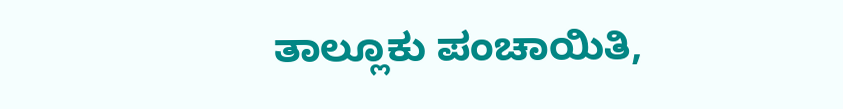ತಾಲ್ಲೂಕು ಪಂಚಾಯಿತಿ,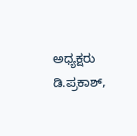ಅಧ್ಯಕ್ಷರು ಡಿ.ಪ್ರಕಾಶ್,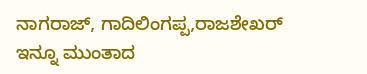ನಾಗರಾಜ್, ಗಾದಿಲಿಂಗಪ್ಪ,ರಾಜಶೇಖರ್ ಇನ್ನೂ ಮುಂತಾದ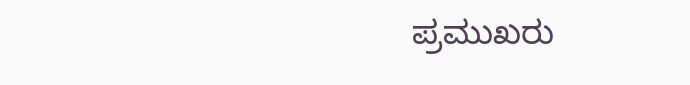ಪ್ರಮುಖರು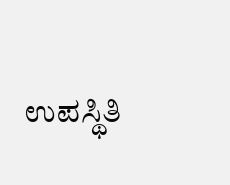ಉಪಸ್ಥಿತಿ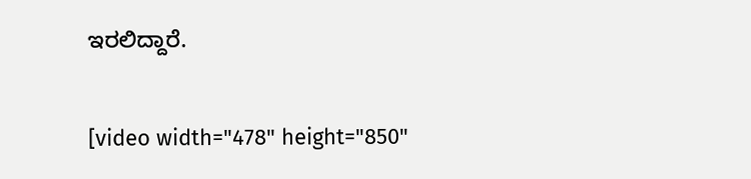ಇರಲಿದ್ದಾರೆ.

[video width="478" height="850"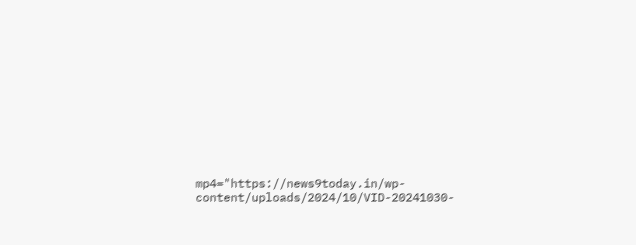mp4="https://news9today.in/wp-content/uploads/2024/10/VID-20241030-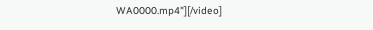WA0000.mp4"][/video]